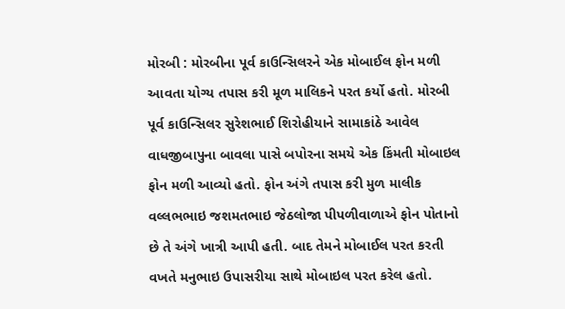મોરબી : મોરબીના પૂર્વ કાઉન્સિલરને એક મોબાઈલ ફોન મળી આવતા યોગ્ય તપાસ કરી મૂળ માલિકને પરત કર્યો હતો. મોરબી પૂર્વ કાઉન્સિલર સુરેશભાઈ શિરોહીયાને સામાકાંઠે આવેલ વાધજીબાપુના બાવલા પાસે બપોરના સમયે એક કિંમતી મોબાઇલ ફોન મળી આવ્યો હતો. ફોન અંગે તપાસ કરી મુળ માલીક વલ્લભભાઇ જશમતભાઇ જેઠલોજા પીપળીવાળાએ ફોન પોતાનો છે તે અંગે ખાત્રી આપી હતી. બાદ તેમને મોબાઈલ પરત કરતી વખતે મનુભાઇ ઉપાસરીયા સાથે મોબાઇલ પરત કરેલ હતો.